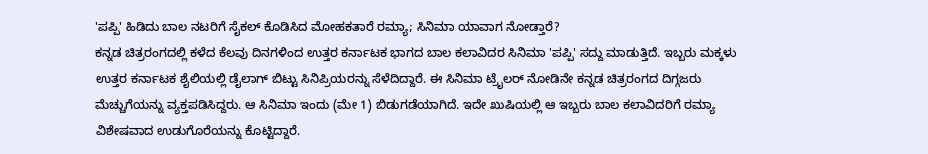'ಪಪ್ಪಿ' ಹಿಡಿದು ಬಾಲ ನಟರಿಗೆ ಸೈಕಲ್ ಕೊಡಿಸಿದ ಮೋಹಕತಾರೆ ರಮ್ಯಾ; ಸಿನಿಮಾ ಯಾವಾಗ ನೋಡ್ತಾರೆ?
ಕನ್ನಡ ಚಿತ್ರರಂಗದಲ್ಲಿ ಕಳೆದ ಕೆಲವು ದಿನಗಳಿಂದ ಉತ್ತರ ಕರ್ನಾಟಕ ಭಾಗದ ಬಾಲ ಕಲಾವಿದರ ಸಿನಿಮಾ 'ಪಪ್ಪಿ' ಸದ್ದು ಮಾಡುತ್ತಿದೆ. ಇಬ್ಬರು ಮಕ್ಕಳು ಉತ್ತರ ಕರ್ನಾಟಕ ಶೈಲಿಯಲ್ಲಿ ಡೈಲಾಗ್ ಬಿಟ್ಟು ಸಿನಿಪ್ರಿಯರನ್ನು ಸೆಳೆದಿದ್ದಾರೆ. ಈ ಸಿನಿಮಾ ಟ್ರೈಲರ್ ನೋಡಿನೇ ಕನ್ನಡ ಚಿತ್ರರಂಗದ ದಿಗ್ಗಜರು ಮೆಚ್ಚುಗೆಯನ್ನು ವ್ಯಕ್ತಪಡಿಸಿದ್ದರು. ಆ ಸಿನಿಮಾ ಇಂದು (ಮೇ 1) ಬಿಡುಗಡೆಯಾಗಿದೆ. ಇದೇ ಖುಷಿಯಲ್ಲಿ ಆ ಇಬ್ಬರು ಬಾಲ ಕಲಾವಿದರಿಗೆ ರಮ್ಯಾ ವಿಶೇಷವಾದ ಉಡುಗೊರೆಯನ್ನು ಕೊಟ್ಟಿದ್ದಾರೆ.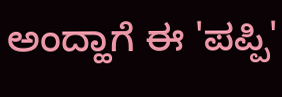ಅಂದ್ಹಾಗೆ ಈ 'ಪಪ್ಪಿ'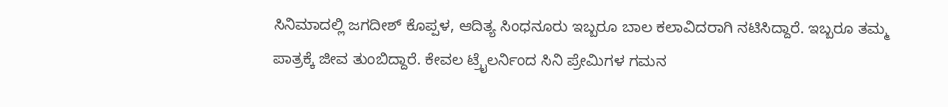ಸಿನಿಮಾದಲ್ಲಿ ಜಗದೀಶ್ ಕೊಪ್ಪಳ, ಆದಿತ್ಯ ಸಿಂಧನೂರು ಇಬ್ಬರೂ ಬಾಲ ಕಲಾವಿದರಾಗಿ ನಟಿಸಿದ್ದಾರೆ. ಇಬ್ಬರೂ ತಮ್ಮ ಪಾತ್ರಕ್ಕೆ ಜೀವ ತುಂಬಿದ್ದಾರೆ. ಕೇವಲ ಟ್ರೈಲರ್ನಿಂದ ಸಿನಿ ಪ್ರೇಮಿಗಳ ಗಮನ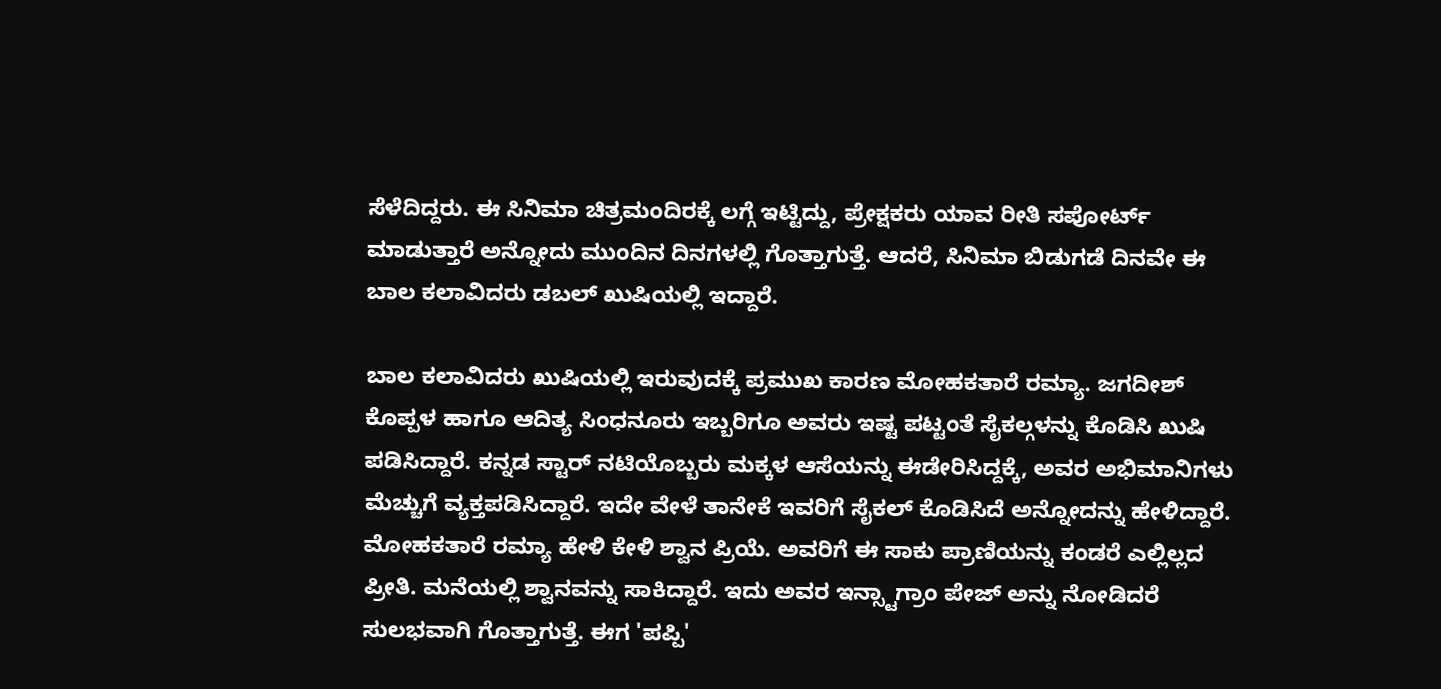ಸೆಳೆದಿದ್ದರು. ಈ ಸಿನಿಮಾ ಚಿತ್ರಮಂದಿರಕ್ಕೆ ಲಗ್ಗೆ ಇಟ್ಟಿದ್ದು, ಪ್ರೇಕ್ಷಕರು ಯಾವ ರೀತಿ ಸಪೋರ್ಟ್ ಮಾಡುತ್ತಾರೆ ಅನ್ನೋದು ಮುಂದಿನ ದಿನಗಳಲ್ಲಿ ಗೊತ್ತಾಗುತ್ತೆ. ಆದರೆ, ಸಿನಿಮಾ ಬಿಡುಗಡೆ ದಿನವೇ ಈ ಬಾಲ ಕಲಾವಿದರು ಡಬಲ್ ಖುಷಿಯಲ್ಲಿ ಇದ್ದಾರೆ.

ಬಾಲ ಕಲಾವಿದರು ಖುಷಿಯಲ್ಲಿ ಇರುವುದಕ್ಕೆ ಪ್ರಮುಖ ಕಾರಣ ಮೋಹಕತಾರೆ ರಮ್ಯಾ. ಜಗದೀಶ್ ಕೊಪ್ಪಳ ಹಾಗೂ ಆದಿತ್ಯ ಸಿಂಧನೂರು ಇಬ್ಬರಿಗೂ ಅವರು ಇಷ್ಟ ಪಟ್ಟಂತೆ ಸೈಕಲ್ಗಳನ್ನು ಕೊಡಿಸಿ ಖುಷಿ ಪಡಿಸಿದ್ದಾರೆ. ಕನ್ನಡ ಸ್ಟಾರ್ ನಟಿಯೊಬ್ಬರು ಮಕ್ಕಳ ಆಸೆಯನ್ನು ಈಡೇರಿಸಿದ್ದಕ್ಕೆ, ಅವರ ಅಭಿಮಾನಿಗಳು ಮೆಚ್ಚುಗೆ ವ್ಯಕ್ತಪಡಿಸಿದ್ದಾರೆ. ಇದೇ ವೇಳೆ ತಾನೇಕೆ ಇವರಿಗೆ ಸೈಕಲ್ ಕೊಡಿಸಿದೆ ಅನ್ನೋದನ್ನು ಹೇಳಿದ್ದಾರೆ.
ಮೋಹಕತಾರೆ ರಮ್ಯಾ ಹೇಳಿ ಕೇಳಿ ಶ್ವಾನ ಪ್ರಿಯೆ. ಅವರಿಗೆ ಈ ಸಾಕು ಪ್ರಾಣಿಯನ್ನು ಕಂಡರೆ ಎಲ್ಲಿಲ್ಲದ ಪ್ರೀತಿ. ಮನೆಯಲ್ಲಿ ಶ್ವಾನವನ್ನು ಸಾಕಿದ್ದಾರೆ. ಇದು ಅವರ ಇನ್ಸ್ಟಾಗ್ರಾಂ ಪೇಜ್ ಅನ್ನು ನೋಡಿದರೆ ಸುಲಭವಾಗಿ ಗೊತ್ತಾಗುತ್ತೆ. ಈಗ 'ಪಪ್ಪಿ'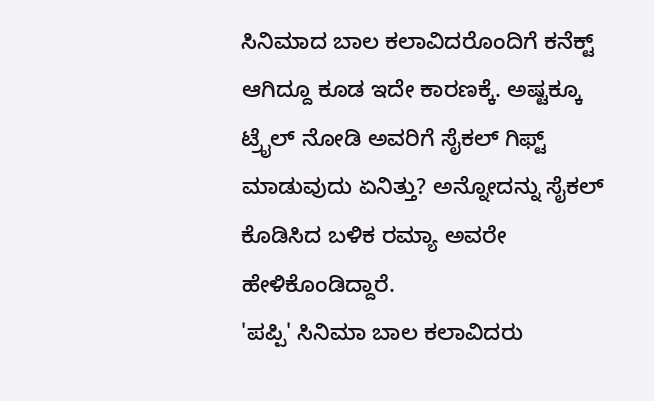ಸಿನಿಮಾದ ಬಾಲ ಕಲಾವಿದರೊಂದಿಗೆ ಕನೆಕ್ಟ್ ಆಗಿದ್ದೂ ಕೂಡ ಇದೇ ಕಾರಣಕ್ಕೆ. ಅಷ್ಟಕ್ಕೂ ಟ್ರೈಲ್ ನೋಡಿ ಅವರಿಗೆ ಸೈಕಲ್ ಗಿಫ್ಟ್ ಮಾಡುವುದು ಏನಿತ್ತು? ಅನ್ನೋದನ್ನು ಸೈಕಲ್ ಕೊಡಿಸಿದ ಬಳಿಕ ರಮ್ಯಾ ಅವರೇ ಹೇಳಿಕೊಂಡಿದ್ದಾರೆ.
'ಪಪ್ಪಿ' ಸಿನಿಮಾ ಬಾಲ ಕಲಾವಿದರು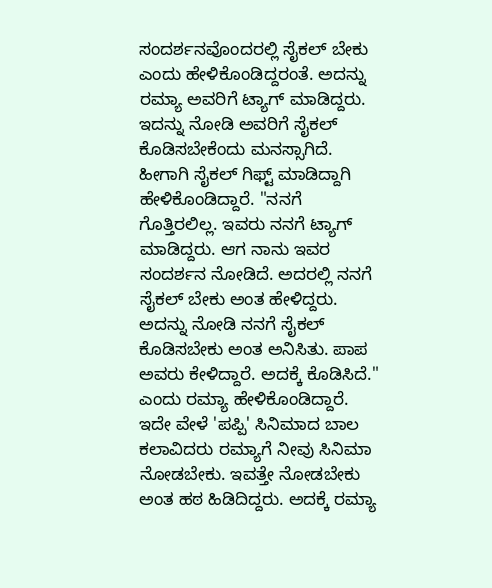ಸಂದರ್ಶನವೊಂದರಲ್ಲಿ ಸೈಕಲ್ ಬೇಕು ಎಂದು ಹೇಳಿಕೊಂಡಿದ್ದರಂತೆ. ಅದನ್ನು ರಮ್ಯಾ ಅವರಿಗೆ ಟ್ಯಾಗ್ ಮಾಡಿದ್ದರು. ಇದನ್ನು ನೋಡಿ ಅವರಿಗೆ ಸೈಕಲ್ ಕೊಡಿಸಬೇಕೆಂದು ಮನಸ್ಸಾಗಿದೆ. ಹೀಗಾಗಿ ಸೈಕಲ್ ಗಿಫ್ಟ್ ಮಾಡಿದ್ದಾಗಿ ಹೇಳಿಕೊಂಡಿದ್ದಾರೆ. "ನನಗೆ ಗೊತ್ತಿರಲಿಲ್ಲ. ಇವರು ನನಗೆ ಟ್ಯಾಗ್ ಮಾಡಿದ್ದರು. ಆಗ ನಾನು ಇವರ ಸಂದರ್ಶನ ನೋಡಿದೆ. ಅದರಲ್ಲಿ ನನಗೆ ಸೈಕಲ್ ಬೇಕು ಅಂತ ಹೇಳಿದ್ದರು. ಅದನ್ನು ನೋಡಿ ನನಗೆ ಸೈಕಲ್ ಕೊಡಿಸಬೇಕು ಅಂತ ಅನಿಸಿತು. ಪಾಪ ಅವರು ಕೇಳಿದ್ದಾರೆ. ಅದಕ್ಕೆ ಕೊಡಿಸಿದೆ." ಎಂದು ರಮ್ಯಾ ಹೇಳಿಕೊಂಡಿದ್ದಾರೆ.
ಇದೇ ವೇಳೆ 'ಪಪ್ಪಿ' ಸಿನಿಮಾದ ಬಾಲ ಕಲಾವಿದರು ರಮ್ಯಾಗೆ ನೀವು ಸಿನಿಮಾ ನೋಡಬೇಕು. ಇವತ್ತೇ ನೋಡಬೇಕು ಅಂತ ಹಠ ಹಿಡಿದಿದ್ದರು. ಅದಕ್ಕೆ ರಮ್ಯಾ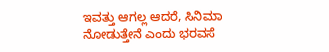ಇವತ್ತು ಆಗಲ್ಲ ಆದರೆ, ಸಿನಿಮಾ ನೋಡುತ್ತೇನೆ ಎಂದು ಭರವಸೆ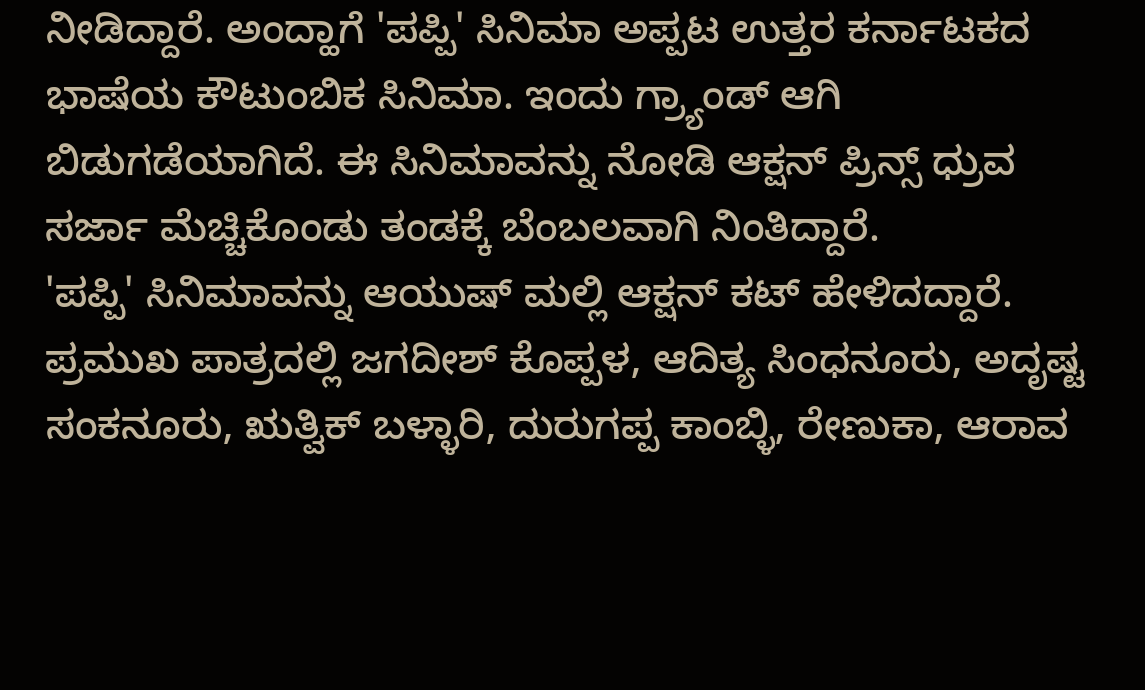ನೀಡಿದ್ದಾರೆ. ಅಂದ್ಹಾಗೆ 'ಪಪ್ಪಿ' ಸಿನಿಮಾ ಅಪ್ಪಟ ಉತ್ತರ ಕರ್ನಾಟಕದ ಭಾಷೆಯ ಕೌಟುಂಬಿಕ ಸಿನಿಮಾ. ಇಂದು ಗ್ರ್ಯಾಂಡ್ ಆಗಿ ಬಿಡುಗಡೆಯಾಗಿದೆ. ಈ ಸಿನಿಮಾವನ್ನು ನೋಡಿ ಆಕ್ಷನ್ ಪ್ರಿನ್ಸ್ ಧ್ರುವ ಸರ್ಜಾ ಮೆಚ್ಚಿಕೊಂಡು ತಂಡಕ್ಕೆ ಬೆಂಬಲವಾಗಿ ನಿಂತಿದ್ದಾರೆ.
'ಪಪ್ಪಿ' ಸಿನಿಮಾವನ್ನು ಆಯುಷ್ ಮಲ್ಲಿ ಆಕ್ಷನ್ ಕಟ್ ಹೇಳಿದದ್ದಾರೆ. ಪ್ರಮುಖ ಪಾತ್ರದಲ್ಲಿ ಜಗದೀಶ್ ಕೊಪ್ಪಳ, ಆದಿತ್ಯ ಸಿಂಧನೂರು, ಅದೃಷ್ಟ ಸಂಕನೂರು, ಋತ್ವಿಕ್ ಬಳ್ಳಾರಿ, ದುರುಗಪ್ಪ ಕಾಂಬ್ಳಿ, ರೇಣುಕಾ, ಆರಾವ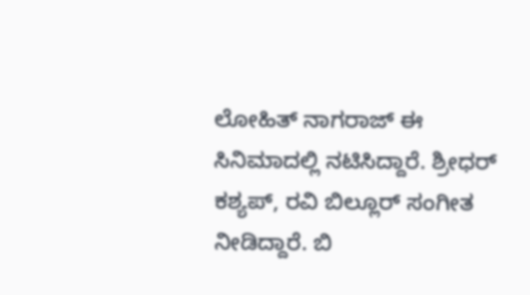ಲೋಹಿತ್ ನಾಗರಾಜ್ ಈ ಸಿನಿಮಾದಲ್ಲಿ ನಟಿಸಿದ್ದಾರೆ. ಶ್ರೀಧರ್ ಕಶ್ಯಪ್, ರವಿ ಬಿಲ್ಲೂರ್ ಸಂಗೀತ ನೀಡಿದ್ದಾರೆ. ಬಿ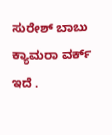ಸುರೇಶ್ ಬಾಬು ಕ್ಯಾಮರಾ ವರ್ಕ್ ಇದೆ .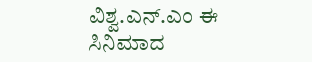ವಿಶ್ವ.ಎನ್.ಎಂ ಈ ಸಿನಿಮಾದ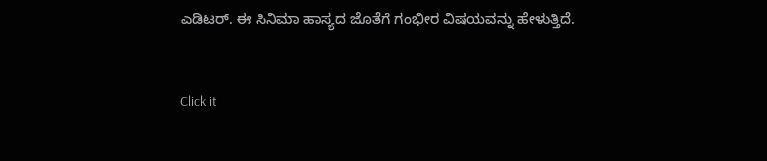ಎಡಿಟರ್. ಈ ಸಿನಿಮಾ ಹಾಸ್ಯದ ಜೊತೆಗೆ ಗಂಭೀರ ವಿಷಯವನ್ನು ಹೇಳುತ್ತಿದೆ.


Click it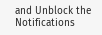and Unblock the Notifications